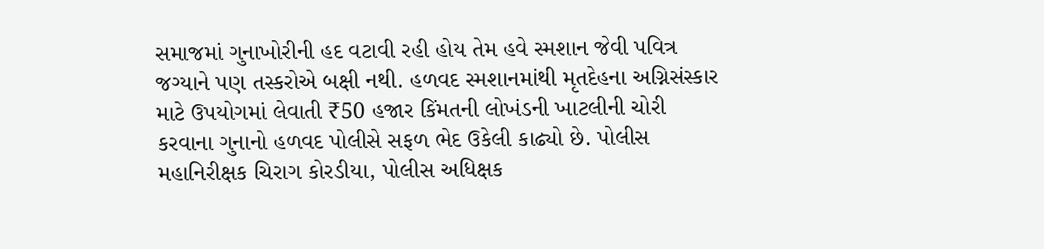સમાજમાં ગુનાખોરીની હદ વટાવી રહી હોય તેમ હવે સ્મશાન જેવી પવિત્ર જગ્યાને પણ તસ્કરોએ બક્ષી નથી. હળવદ સ્મશાનમાંથી મૃતદેહના અગ્નિસંસ્કાર માટે ઉપયોગમાં લેવાતી ₹50 હજાર કિંમતની લોખંડની ખાટલીની ચોરી કરવાના ગુનાનો હળવદ પોલીસે સફળ ભેદ ઉકેલી કાઢ્યો છે. પોલીસ મહાનિરીક્ષક ચિરાગ કોરડીયા, પોલીસ અધિક્ષક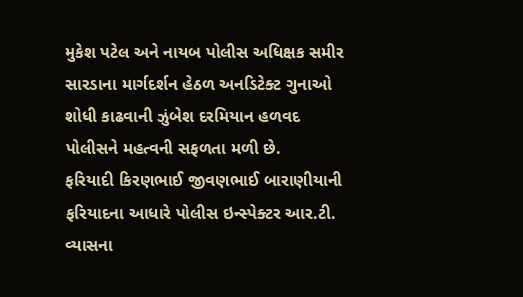મુકેશ પટેલ અને નાયબ પોલીસ અધિક્ષક સમીર સારડાના માર્ગદર્શન હેઠળ અનડિટેક્ટ ગુનાઓ શોધી કાઢવાની ઝુંબેશ દરમિયાન હળવદ પોલીસને મહત્વની સફળતા મળી છે.
ફરિયાદી કિરણભાઈ જીવણભાઈ બારાણીયાની ફરિયાદના આધારે પોલીસ ઇન્સ્પેક્ટર આર.ટી. વ્યાસના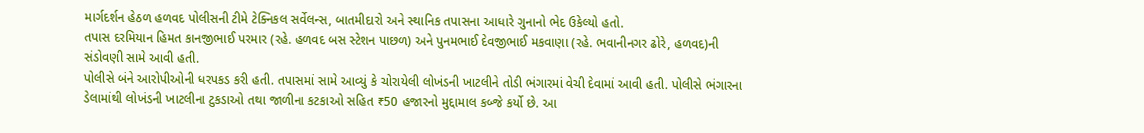માર્ગદર્શન હેઠળ હળવદ પોલીસની ટીમે ટેક્નિકલ સર્વેલન્સ, બાતમીદારો અને સ્થાનિક તપાસના આધારે ગુનાનો ભેદ ઉકેલ્યો હતો.
તપાસ દરમિયાન હિમત કાનજીભાઈ પરમાર (રહે. હળવદ બસ સ્ટેશન પાછળ) અને પુનમભાઈ દેવજીભાઈ મકવાણા (રહે. ભવાનીનગર ઢોરે, હળવદ)ની સંડોવણી સામે આવી હતી.
પોલીસે બંને આરોપીઓની ધરપકડ કરી હતી. તપાસમાં સામે આવ્યું કે ચોરાયેલી લોખંડની ખાટલીને તોડી ભંગારમાં વેચી દેવામાં આવી હતી. પોલીસે ભંગારના ડેલામાંથી લોખંડની ખાટલીના ટુકડાઓ તથા જાળીના કટકાઓ સહિત ₹50 હજારનો મુદ્દામાલ કબ્જે કર્યો છે. આ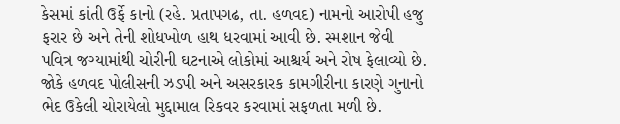કેસમાં કાંતી ઉર્ફે કાનો (રહે. પ્રતાપગઢ, તા. હળવદ) નામનો આરોપી હજુ ફરાર છે અને તેની શોધખોળ હાથ ધરવામાં આવી છે. સ્મશાન જેવી પવિત્ર જગ્યામાંથી ચોરીની ઘટનાએ લોકોમાં આશ્ચર્ય અને રોષ ફેલાવ્યો છે. જોકે હળવદ પોલીસની ઝડપી અને અસરકારક કામગીરીના કારણે ગુનાનો ભેદ ઉકેલી ચોરાયેલો મુદ્દામાલ રિકવર કરવામાં સફળતા મળી છે.